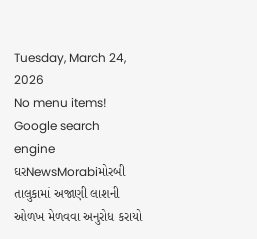Tuesday, March 24, 2026
No menu items!
Google search engine
ઘરNewsMorabiમોરબી તાલુકામાં અજાણી લાશની ઓળખ મેળવવા અનુરોધ કરાયો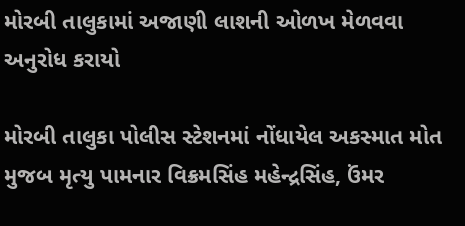મોરબી તાલુકામાં અજાણી લાશની ઓળખ મેળવવા અનુરોધ કરાયો

મોરબી તાલુકા પોલીસ સ્ટેશનમાં નોંધાયેલ અકસ્માત મોત મુજબ મૃત્યુ પામનાર વિક્રમસિંહ મહેન્દ્રસિંહ, ઉંમર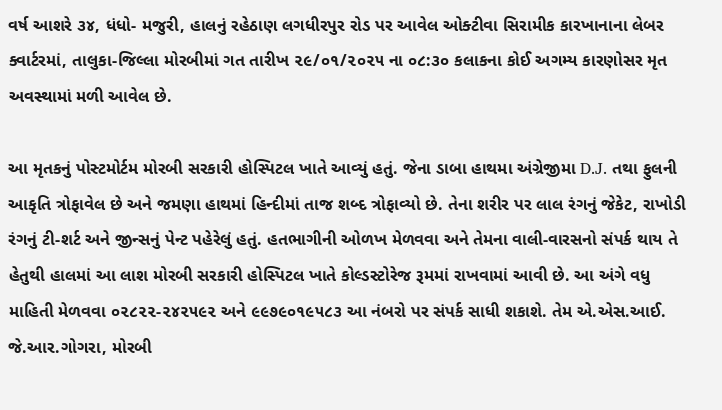વર્ષ આશરે ૩૪, ધંધો- મજુરી, હાલનું રહેઠાણ લગધીરપુર રોડ પર આવેલ ઓક્ટીવા સિરામીક કારખાનાના લેબર ક્વાર્ટરમાં, તાલુકા-જિલ્લા મોરબીમાં ગત તારીખ ૨૯/૦૧/૨૦૨૫ ના ૦૮:૩૦ કલાકના કોઈ અગમ્ય કારણોસર મૃત અવસ્થામાં મળી આવેલ છે.

આ મૃતકનું પોસ્ટમોર્ટમ મોરબી સરકારી હોસ્પિટલ ખાતે આવ્યું હતું. જેના ડાબા હાથમા અંગ્રેજીમા D.J. તથા ફુલની આકૃતિ ત્રોફાવેલ છે અને જમણા હાથમાં હિન્દીમાં તાજ શબ્દ ત્રોફાવ્યો છે. તેના શરીર પર લાલ રંગનું જેકેટ, રાખોડી રંગનું ટી-શર્ટ અને જીન્સનું પેન્ટ પહેરેલું હતું. હતભાગીની ઓળખ મેળવવા અને તેમના વાલી-વારસનો સંપર્ક થાય તે હેતુથી હાલમાં આ લાશ મોરબી સરકારી હોસ્પિટલ ખાતે કોલ્ડસ્ટોરેજ રૂમમાં રાખવામાં આવી છે. આ અંગે વધુ માહિતી મેળવવા ૦૨૮૨૨-૨૪૨૫૯૨ અને ૯૯૭૯૦૧૯૫૮૩ આ નંબરો પર સંપર્ક સાધી શકાશે. તેમ એ.એસ.આઈ. જે.આર.ગોગરા, મોરબી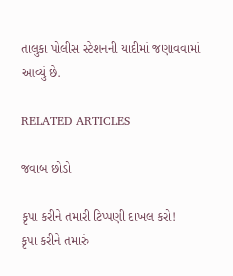તાલુકા પોલીસ સ્ટેશનની યાદીમાં જણાવવામાં આવ્યું છે.

RELATED ARTICLES

જવાબ છોડો

કૃપા કરીને તમારી ટિપ્પણી દાખલ કરો!
કૃપા કરીને તમારું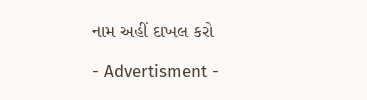નામ અહીં દાખલ કરો

- Advertisment -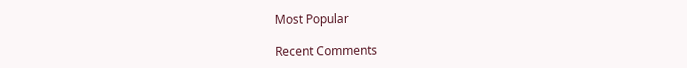Most Popular

Recent Comments